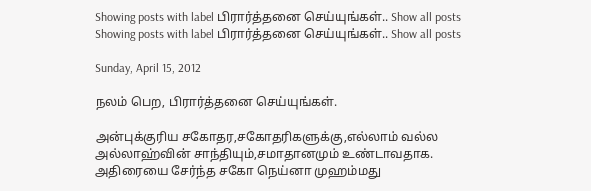Showing posts with label பிரார்த்தனை செய்யுங்கள்.. Show all posts
Showing posts with label பிரார்த்தனை செய்யுங்கள்.. Show all posts

Sunday, April 15, 2012

நலம் பெற, பிரார்த்தனை செய்யுங்கள்.

அன்புக்குரிய சகோதர,சகோதரிகளுக்கு,எல்லாம் வல்ல அல்லாஹ்வின் சாந்தியும்,சமாதானமும் உண்டாவதாக.
அதிரையை சேர்ந்த சகோ நெய்னா முஹம்மது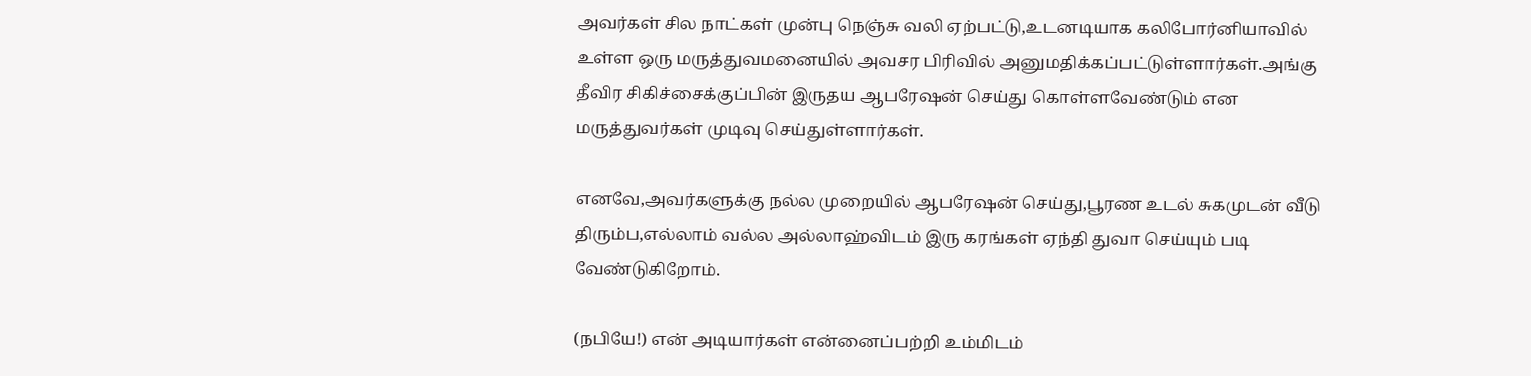அவர்கள் சில நாட்கள் முன்பு நெஞ்சு வலி ஏற்பட்டு,உடனடியாக கலிபோர்னியாவில் உள்ள ஒரு மருத்துவமனையில் அவசர பிரிவில் அனுமதிக்கப்பட்டுள்ளார்கள்.அங்கு தீவிர சிகிச்சைக்குப்பின் இருதய ஆபரேஷன் செய்து கொள்ளவேண்டும் என மருத்துவர்கள் முடிவு செய்துள்ளார்கள்.

எனவே,அவர்களுக்கு நல்ல முறையில் ஆபரேஷன் செய்து,பூரண உடல் சுகமுடன் வீடு திரும்ப,எல்லாம் வல்ல அல்லாஹ்விடம் இரு கரங்கள் ஏந்தி துவா செய்யும் படி வேண்டுகிறோம்.

(நபியே!) என் அடியார்கள் என்னைப்பற்றி உம்மிடம்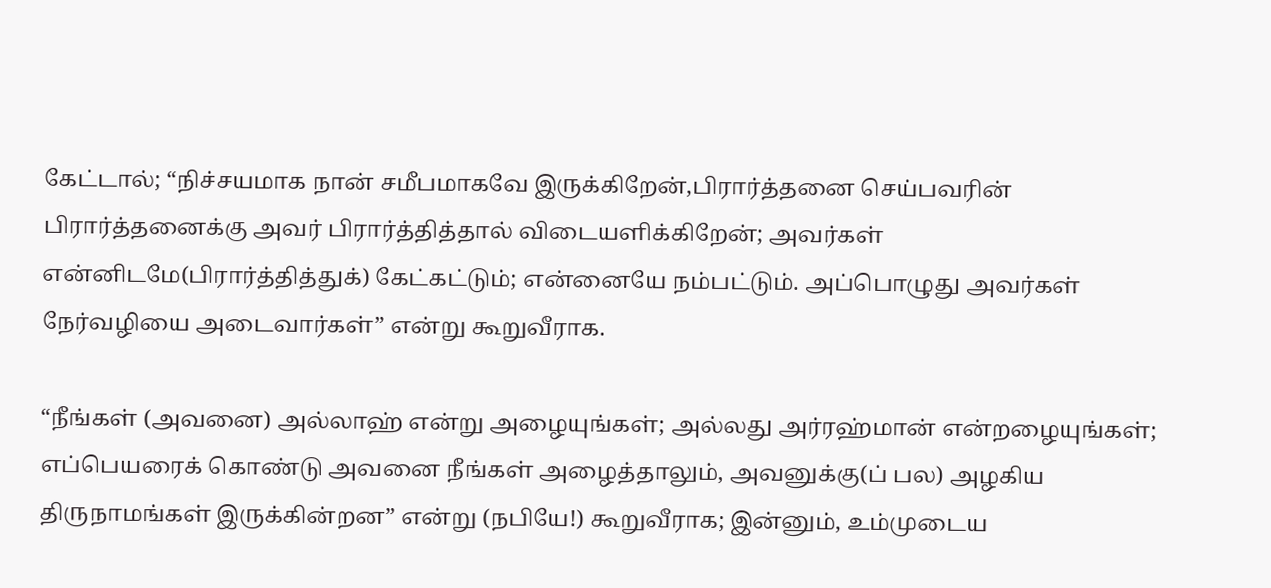கேட்டால்; “நிச்சயமாக நான் சமீபமாகவே இருக்கிறேன்,பிரார்த்தனை செய்பவரின் பிரார்த்தனைக்கு அவர் பிரார்த்தித்தால் விடையளிக்கிறேன்; அவர்கள் என்னிடமே(பிரார்த்தித்துக்) கேட்கட்டும்; என்னையே நம்பட்டும். அப்பொழுது அவர்கள் நேர்வழியை அடைவார்கள்” என்று கூறுவீராக.

“நீங்கள் (அவனை) அல்லாஹ் என்று அழையுங்கள்; அல்லது அர்ரஹ்மான் என்றழையுங்கள்; எப்பெயரைக் கொண்டு அவனை நீங்கள் அழைத்தாலும், அவனுக்கு(ப் பல) அழகிய திருநாமங்கள் இருக்கின்றன” என்று (நபியே!) கூறுவீராக; இன்னும், உம்முடைய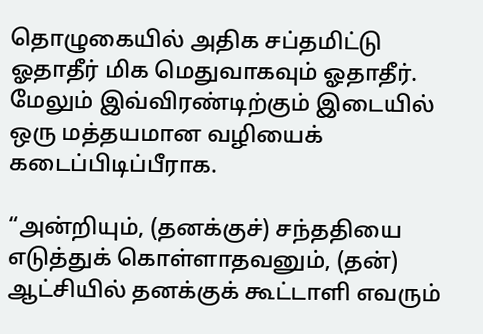தொழுகையில் அதிக சப்தமிட்டு ஓதாதீர் மிக மெதுவாகவும் ஓதாதீர். மேலும் இவ்விரண்டிற்கும் இடையில் ஒரு மத்தயமான வழியைக் கடைப்பிடிப்பீராக.

“அன்றியும், (தனக்குச்) சந்ததியை எடுத்துக் கொள்ளாதவனும், (தன்) ஆட்சியில் தனக்குக் கூட்டாளி எவரும்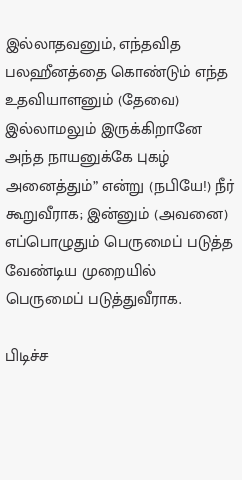இல்லாதவனும், எந்தவித பலஹீனத்தை கொண்டும் எந்த உதவியாளனும் (தேவை) இல்லாமலும் இருக்கிறானே அந்த நாயனுக்கே புகழ் அனைத்தும்” என்று (நபியே!) நீர் கூறுவீராக; இன்னும் (அவனை) எப்பொழுதும் பெருமைப் படுத்த வேண்டிய முறையில் பெருமைப் படுத்துவீராக.

பிடிச்ச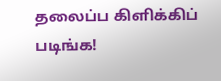தலைப்ப கிளிக்கிப் படிங்க!